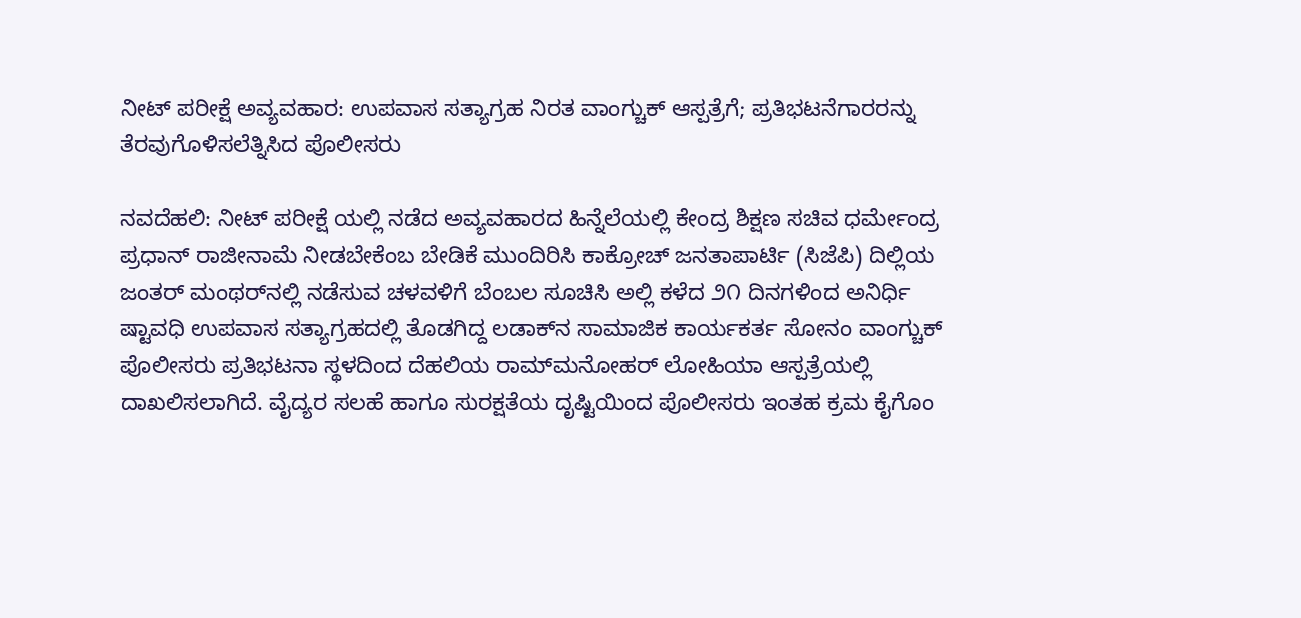ನೀಟ್ ಪರೀಕ್ಷೆ ಅವ್ಯವಹಾರ: ಉಪವಾಸ ಸತ್ಯಾಗ್ರಹ ನಿರತ ವಾಂಗ್ಚುಕ್ ಆಸ್ಪತ್ರೆಗೆ; ಪ್ರತಿಭಟನೆಗಾರರನ್ನು ತೆರವುಗೊಳಿಸಲೆತ್ನಿಸಿದ ಪೊಲೀಸರು

ನವದೆಹಲಿ: ನೀಟ್ ಪರೀಕ್ಷೆ ಯಲ್ಲಿ ನಡೆದ ಅವ್ಯವಹಾರದ ಹಿನ್ನೆಲೆಯಲ್ಲಿ ಕೇಂದ್ರ ಶಿಕ್ಷಣ ಸಚಿವ ಧರ್ಮೇಂದ್ರ ಪ್ರಧಾನ್ ರಾಜೀನಾಮೆ ನೀಡಬೇಕೆಂಬ ಬೇಡಿಕೆ ಮುಂದಿರಿಸಿ ಕಾಕ್ರೋಚ್ ಜನತಾಪಾರ್ಟಿ (ಸಿಜೆಪಿ) ದಿಲ್ಲಿಯ ಜಂತರ್ ಮಂಥರ್‌ನಲ್ಲಿ ನಡೆಸುವ ಚಳವಳಿಗೆ ಬೆಂಬಲ ಸೂಚಿಸಿ ಅಲ್ಲಿ ಕಳೆದ ೨೧ ದಿನಗಳಿಂದ ಅನಿರ್ಧಿ ಷ್ಟಾವಧಿ ಉಪವಾಸ ಸತ್ಯಾಗ್ರಹದಲ್ಲಿ ತೊಡಗಿದ್ದ ಲಡಾಕ್‌ನ ಸಾಮಾಜಿಕ ಕಾರ್ಯಕರ್ತ ಸೋನಂ ವಾಂಗ್ಚುಕ್ ಪೊಲೀಸರು ಪ್ರತಿಭಟನಾ ಸ್ಥಳದಿಂದ ದೆಹಲಿಯ ರಾಮ್‌ಮನೋಹರ್ ಲೋಹಿಯಾ ಆಸ್ಪತ್ರೆಯಲ್ಲಿ ದಾಖಲಿಸಲಾಗಿದೆ. ವೈದ್ಯರ ಸಲಹೆ ಹಾಗೂ ಸುರಕ್ಷತೆಯ ದೃಷ್ಟಿಯಿಂದ ಪೊಲೀಸರು ಇಂತಹ ಕ್ರಮ ಕೈಗೊಂ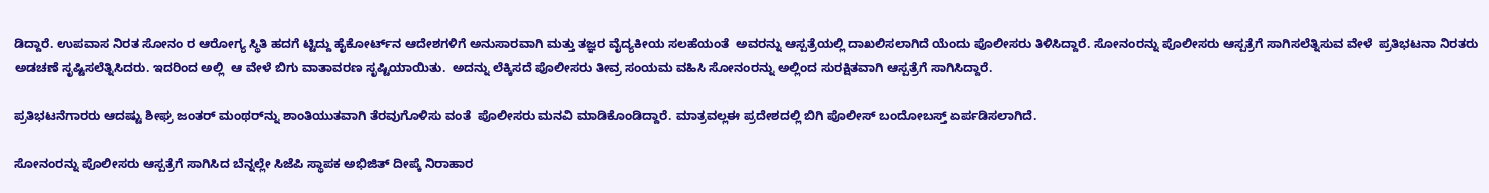ಡಿದ್ದಾರೆ. ಉಪವಾಸ ನಿರತ ಸೋನಂ ರ ಆರೋಗ್ಯ ಸ್ಥಿತಿ ಹದಗೆ ಟ್ಟಿದ್ದು ಹೈಕೋರ್ಟ್‌ನ ಆದೇಶಗಳಿಗೆ ಅನುಸಾರವಾಗಿ ಮತ್ತು ತಜ್ಞರ ವೈದ್ಯಕೀಯ ಸಲಹೆಯಂತೆ  ಅವರನ್ನು ಆಸ್ಪತ್ರೆಯಲ್ಲಿ ದಾಖಲಿಸಲಾಗಿದೆ ಯೆಂದು ಪೊಲೀಸರು ತಿಳಿಸಿದ್ದಾರೆ. ಸೋನಂರನ್ನು ಪೊಲೀಸರು ಆಸ್ಪತ್ರೆಗೆ ಸಾಗಿಸಲೆತ್ನಿಸುವ ವೇಳೆ  ಪ್ರತಿಭಟನಾ ನಿರತರು ಅಡಚಣೆ ಸೃಷ್ಟಿಸಲೆತ್ನಿಸಿದರು. ಇದರಿಂದ ಅಲ್ಲಿ  ಆ ವೇಳೆ ಬಿಗು ವಾತಾವರಣ ಸೃಷ್ಟಿಯಾಯಿತು.  ಅದನ್ನು ಲೆಕ್ಕಿಸದೆ ಪೊಲೀಸರು ತೀವ್ರ ಸಂಯಮ ವಹಿಸಿ ಸೋನಂರನ್ನು ಅಲ್ಲಿಂದ ಸುರಕ್ಷಿತವಾಗಿ ಆಸ್ಪತ್ರೆಗೆ ಸಾಗಿಸಿದ್ದಾರೆ.

ಪ್ರತಿಭಟನೆಗಾರರು ಆದಷ್ಟು ಶೀಘ್ರ ಜಂತರ್ ಮಂಥರ್‌ನ್ನು ಶಾಂತಿಯುತವಾಗಿ ತೆರವುಗೊಳಿಸು ವಂತೆ  ಪೊಲೀಸರು ಮನವಿ ಮಾಡಿಕೊಂಡಿದ್ದಾರೆ. ಮಾತ್ರವಲ್ಲಈ ಪ್ರದೇಶದಲ್ಲಿ ಬಿಗಿ ಪೊಲೀಸ್ ಬಂದೋಬಸ್ತ್ ಏರ್ಪಡಿಸಲಾಗಿದೆ.

ಸೋನಂರನ್ನು ಪೊಲೀಸರು ಆಸ್ಪತ್ರೆಗೆ ಸಾಗಿಸಿದ ಬೆನ್ನಲ್ಲೇ ಸಿಜೆಪಿ ಸ್ಥಾಪಕ ಅಭಿಜಿತ್ ದೀಪ್ಕೆ ನಿರಾಹಾರ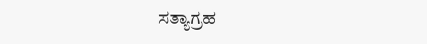ಸತ್ಯಾಗ್ರಹ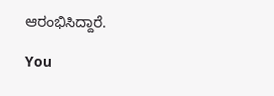ಆರಂಭಿಸಿದ್ದಾರೆ.

You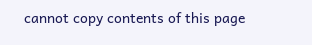cannot copy contents of this page